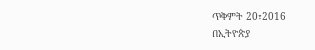ጥቅምት 20፣2016
በኢትዮጵያ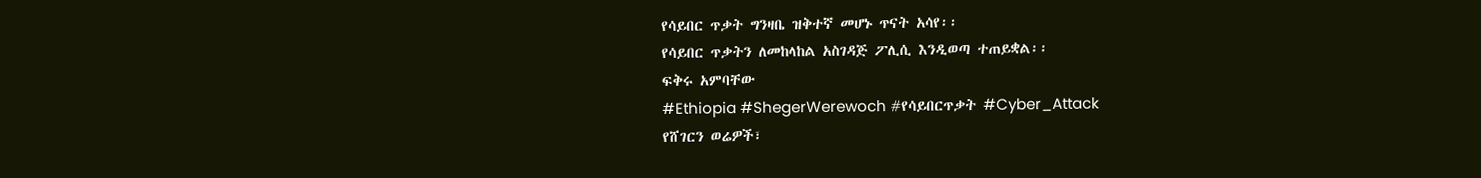የሳይበር ጥቃት ግንዛቤ ዝቅተኛ መሆኑ ጥናት አሳየ፡፡
የሳይበር ጥቃትን ለመከላከል አስገዳጅ ፖሊሲ እንዲወጣ ተጠይቋል፡፡
ፍቅሩ አምባቸው
#Ethiopia #ShegerWerewoch #የሳይበርጥቃት #Cyber_Attack
የሸገርን ወሬዎች፣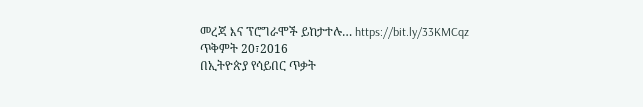መረጃ እና ፕሮግራሞች ይከታተሉ… https://bit.ly/33KMCqz
ጥቅምት 20፣2016
በኢትዮጵያ የሳይበር ጥቃት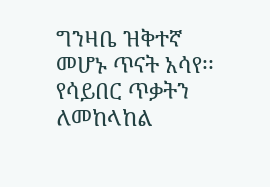ግንዛቤ ዝቅተኛ መሆኑ ጥናት አሳየ፡፡
የሳይበር ጥቃትን ለመከላከል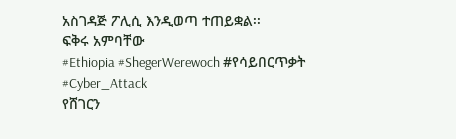አስገዳጅ ፖሊሲ እንዲወጣ ተጠይቋል፡፡
ፍቅሩ አምባቸው
#Ethiopia #ShegerWerewoch #የሳይበርጥቃት #Cyber_Attack
የሸገርን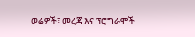ወሬዎች፣ መረጃ እና ፕሮግራሞች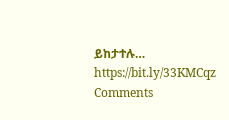ይከታተሉ… https://bit.ly/33KMCqz
Comments